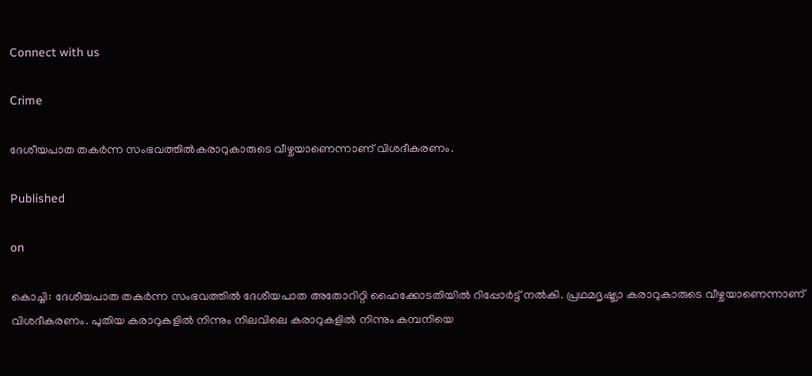Connect with us

Crime

ദേശീയപാത തകർന്ന സംഭവത്തിൽകരാറുകാരുടെ വീഴ്ചയാണെന്നാണ് വിശദീകരണം.

Published

on

കൊച്ചി: ദേശീയപാത തകർന്ന സംഭവത്തിൽ ദേശീയപാത അതോറിറ്റി ഹൈക്കോടതിയിൽ റിപ്പോർട്ട് നൽകി. പ്രഥമദൃഷ്ട്യാ കരാറുകാരുടെ വീഴ്ചയാണെന്നാണ് വിശദീകരണം. പുതിയ കരാറുകളിൽ നിന്നും നിലവിലെ കരാറുകളിൽ നിന്നും കമ്പനിയെ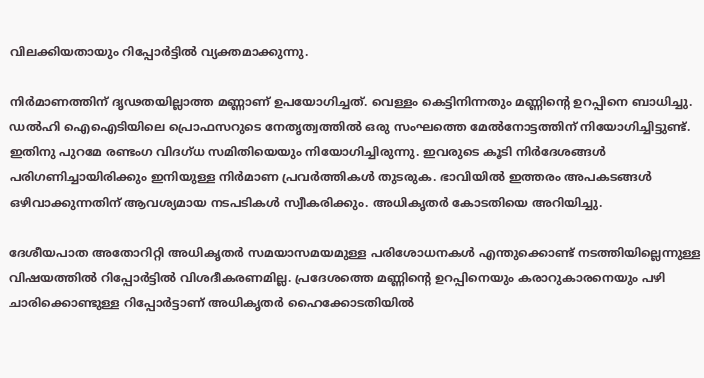വിലക്കിയതായും റിപ്പോർട്ടിൽ വ്യക്തമാക്കുന്നു.

നിർമാണത്തിന് ദൃഢതയില്ലാത്ത മണ്ണാണ് ഉപയോഗിച്ചത്. വെള്ളം കെട്ടിനിന്നതും മണ്ണിന്റെ ഉറപ്പിനെ ബാധിച്ചു. ഡൽഹി ഐഐടിയിലെ പ്രൊഫസറുടെ നേതൃത്വത്തിൽ ഒരു സംഘത്തെ മേൽനോട്ടത്തിന് നിയോഗിച്ചിട്ടുണ്ട്. ഇതിനു പുറമേ രണ്ടംഗ വിദഗ്ധ സമിതിയെയും നിയോഗിച്ചിരുന്നു. ഇവരുടെ കൂടി നിർദേശങ്ങൾ പരിഗണിച്ചായിരിക്കും ഇനിയുള്ള നിർമാണ പ്രവർത്തികൾ തുടരുക. ഭാവിയിൽ ഇത്തരം അപകടങ്ങൾ ഒഴിവാക്കുന്നതിന് ആവശ്യമായ നടപടികൾ സ്വീകരിക്കും. അധികൃതർ കോടതിയെ അറിയിച്ചു.

ദേശീയപാത അതോറിറ്റി അധികൃതർ സമയാസമയമുള്ള പരിശോധനകൾ എന്തുക്കൊണ്ട് നടത്തിയില്ലെന്നുള്ള വിഷയത്തിൽ റിപ്പോർട്ടിൽ വിശദീകരണമില്ല. പ്രദേശത്തെ മണ്ണിന്റെ ഉറപ്പിനെയും കരാറുകാരനെയും പഴി ചാരിക്കൊണ്ടുള്ള റിപ്പോർട്ടാണ് അധികൃതർ ഹൈക്കോടതിയിൽ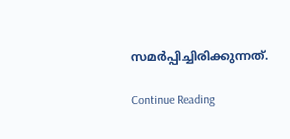സമർപ്പിച്ചിരിക്കുന്നത്.

Continue Reading